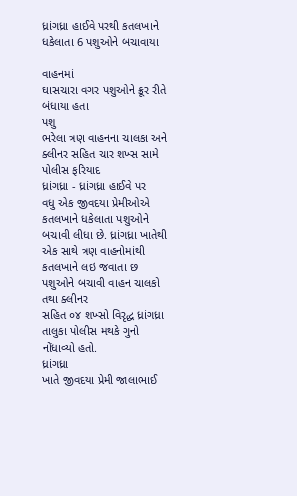ધ્રાંગધ્રા હાઈવે પરથી કતલખાને ધકેલાતા 6 પશુઓને બચાવાયા

વાહનમાં
ઘાસચારા વગર પશુઓને ક્રૂર રીતે બંધાયા હતા
પશુ
ભરેલા ત્રણ વાહનના ચાલકા અને ક્લીનર સહિત ચાર શખ્સ સામે પોલીસ ફરિયાદ
ધ્રાંગધ્રા - ધ્રાંગધ્રા હાઈવે પર
વધુ એક જીવદયા પ્રેમીઓએ કતલખાને ધકેલાતા પશુઓને બચાવી લીધા છે. ધ્રાંગધ્રા ખાતેથી
એક સાથે ત્રણ વાહનોમાંથી કતલખાને લઇ જવાતા છ પશુઓને બચાવી વાહન ચાલકો તથા ક્લીનર
સહિત ૦૪ શખ્સો વિરૃદ્ધ ધ્રાંગધ્રા તાલુકા પોલીસ મથકે ગુનો નોંધાવ્યો હતો.
ધ્રાંગધ્રા
ખાતે જીવદયા પ્રેમી જાલાભાઈ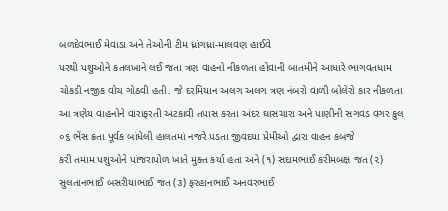બળદેવભાઈ મેવાડા અને તેઓની ટીમ ધ્રાંગધ્રા-માલવણ હાઈવે
પરથી પશુઓને કતલખાને લઈ જતા ત્રણ વાહનો નીકળતા હોવાની બાતમીને આધારે ભાગવતધામ
ચોકડી નજીક વોચ ગોઠવી હતી. જે દરમિયાન અલગ અલગ ત્રણ નંબરો વાળી બોલેરો કાર નીકળતા
આ ત્રણેય વાહનોને વારાફરતી અટકાવી તપાસ કરતા અંદર ઘાસચારા અને પાણીની સગવડ વગર કુલ
૦૬ ભેંસ ક્રતા પૂર્વક બાંધેલી હાલતમાં નજરે પડતા જીવદયા પ્રેમીઓ દ્વારા વાહન કબજે
કરી તમામ પશુઓને પાંજરાપોળ ખાતે મુક્ત કર્યા હતા અને (૧) સદામભાઈ કરીમબક્ષ જત (૨)
સુલતાનભાઈ બસરીયાભાઈ જત (૩) ફરહાનભાઈ અનવરભાઈ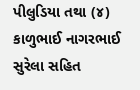પીલુડિયા તથા (૪) કાળુભાઈ નાગરભાઈ
સુરેલા સહિત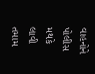વાહનોને પોલીસ મથકે લાવી તમામ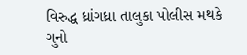વિરુદ્ધ ધ્રાંગધ્રા તાલુકા પોલીસ મથકે
ગુનો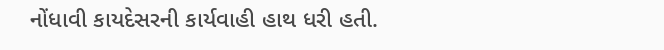નોંધાવી કાયદેસરની કાર્યવાહી હાથ ધરી હતી.